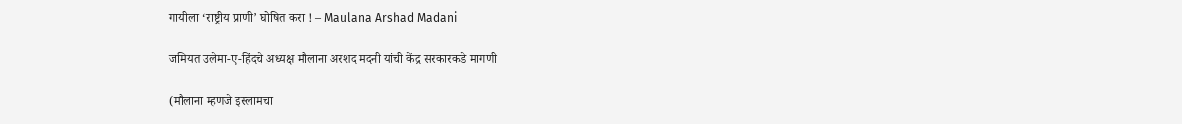गायीला ‘राष्ट्रीय प्राणी’ घोषित करा ! – Maulana Arshad Madani

जमियत उलेमा-ए-हिंदचे अध्यक्ष मौलाना अरशद मदनी यांची केंद्र सरकारकडे मागणी

(मौलाना म्हणजे इस्लामचा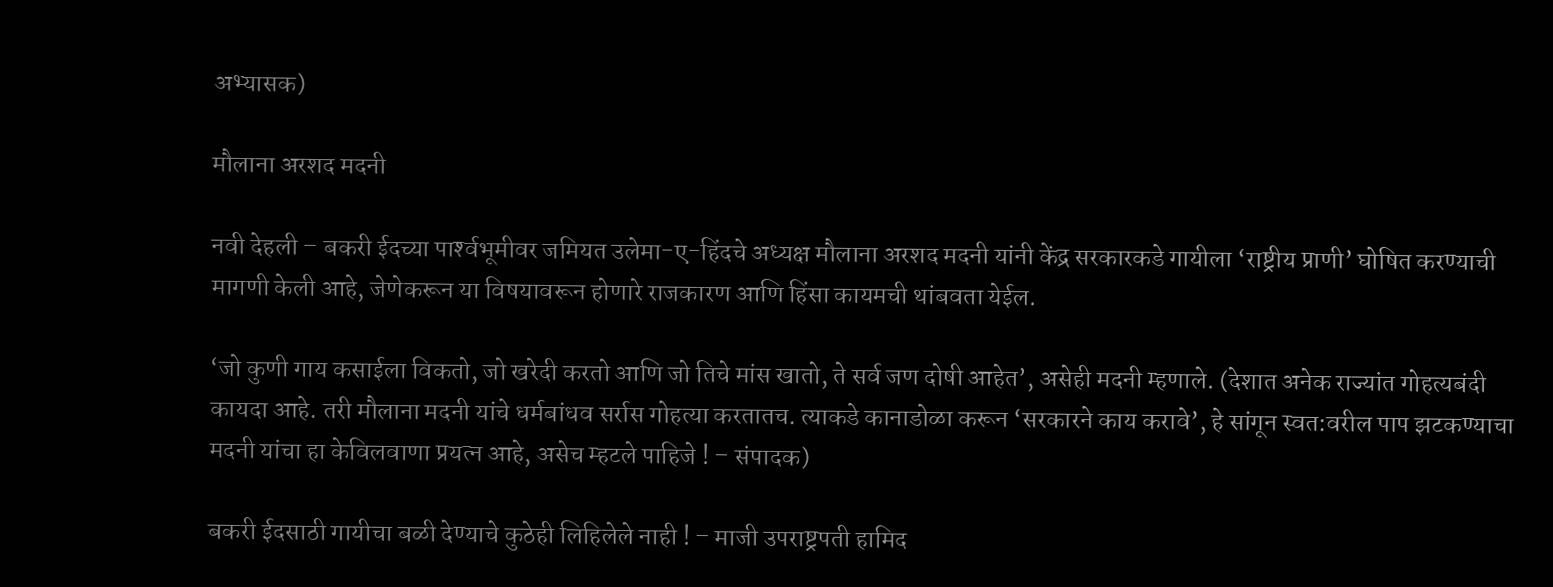अभ्यासक)

मौलाना अरशद मदनी

नवी देहली – बकरी ईदच्या पार्श्‍वभूमीवर जमियत उलेमा-ए-हिंदचे अध्यक्ष मौलाना अरशद मदनी यांनी केंद्र सरकारकडे गायीला ‘राष्ट्रीय प्राणी’ घोषित करण्याची मागणी केली आहे, जेणेकरून या विषयावरून होणारे राजकारण आणि हिंसा कायमची थांबवता येईल.

‘जो कुणी गाय कसाईला विकतो, जो खरेदी करतो आणि जो तिचे मांस खातो, ते सर्व जण दोषी आहेत’, असेही मदनी म्हणाले. (देशात अनेक राज्यांत गोहत्यबंदी कायदा आहे. तरी मौलाना मदनी यांचे धर्मबांधव सर्रास गोहत्या करतातच. त्याकडे कानाडोळा करून ‘सरकारने काय करावे’, हे सांगून स्वत:वरील पाप झटकण्याचा मदनी यांचा हा केविलवाणा प्रयत्न आहे, असेच म्हटले पाहिजे ! – संपादक)

बकरी ईदसाठी गायीचा बळी देण्याचे कुठेही लिहिलेले नाही ! – माजी उपराष्ट्रपती हामिद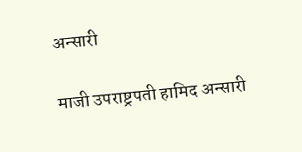अन्सारी

माजी उपराष्ट्रपती हामिद अन्सारी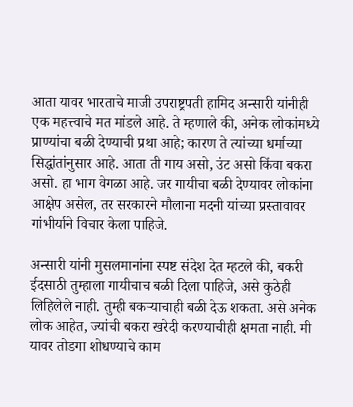आता यावर भारताचे माजी उपराष्ट्रपती हामिद अन्सारी यांनीही एक महत्त्वाचे मत मांडले आहे. ते म्हणाले की, अनेक लोकांमध्ये प्राण्यांचा बळी देण्याची प्रथा आहे; कारण ते त्यांच्या धर्माच्या सिद्धांतांनुसार आहे. आता ती गाय असो, उंट असो किंवा बकरा असो. हा भाग वेगळा आहे. जर गायीचा बळी देण्यावर लोकांना आक्षेप असेल, तर सरकारने मौलाना मदनी यांच्या प्रस्तावावर गांभीर्याने विचार केला पाहिजे.

अन्सारी यांनी मुसलमानांना स्पष्ट संदेश देत म्हटले की, बकरी ईदसाठी तुम्हाला गायीचाच बळी दिला पाहिजे, असे कुठेही लिहिलेले नाही. तुम्ही बकर्‍याचाही बळी देऊ शकता. असे अनेक लोक आहेत, ज्यांची बकरा खरेदी करण्याचीही क्षमता नाही. मी यावर तोडगा शोधण्याचे काम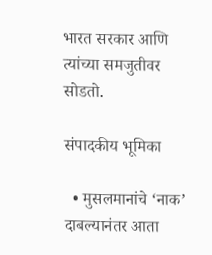भारत सरकार आणि त्यांच्या समजुतीवर सोडतो.

संपादकीय भूमिका

  • मुसलमानांचे ‘नाक’ दाबल्यानंतर आता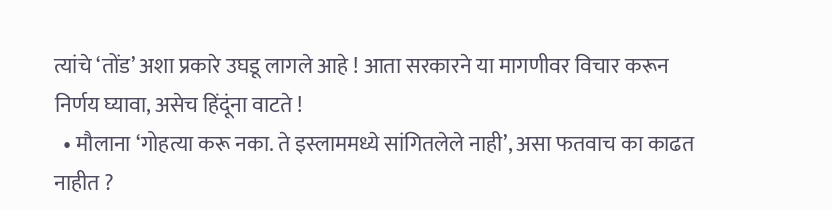त्यांचे ‘तोंड’ अशा प्रकारे उघडू लागले आहे ! आता सरकारने या मागणीवर विचार करून निर्णय घ्यावा, असेच हिंदूंना वाटते !
  • मौलाना ‘गोहत्या करू नका. ते इस्लाममध्ये सांगितलेले नाही’, असा फतवाच का काढत नाहीत ?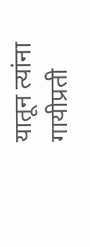यातून त्यांना गायीप्रती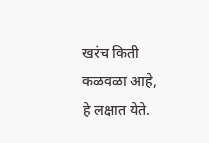खरंच किती कळवळा आहे, हे लक्षात येते.